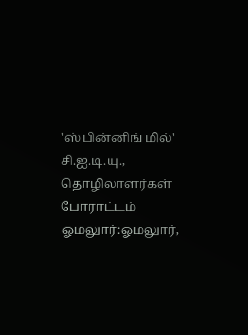'ஸ்பின்னிங் மில்' சி.ஐ.டி.யு., தொழிலாளர்கள் போராட்டம்
ஓமலுார்:ஓமலுார்,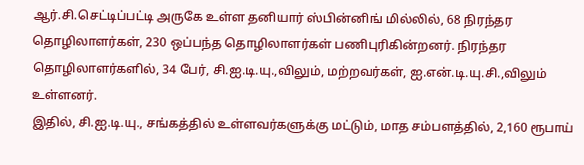ஆர்.சி.செட்டிப்பட்டி அருகே உள்ள தனியார் ஸ்பின்னிங் மில்லில், 68 நிரந்தர தொழிலாளர்கள், 230 ஒப்பந்த தொழிலாளர்கள் பணிபுரிகின்றனர். நிரந்தர தொழிலாளர்களில், 34 பேர், சி.ஐ.டி.யு.,விலும், மற்றவர்கள், ஐ.என்.டி.யு.சி.,விலும் உள்ளனர்.
இதில், சி.ஐ.டி.யு., சங்கத்தில் உள்ளவர்களுக்கு மட்டும், மாத சம்பளத்தில், 2,160 ரூபாய்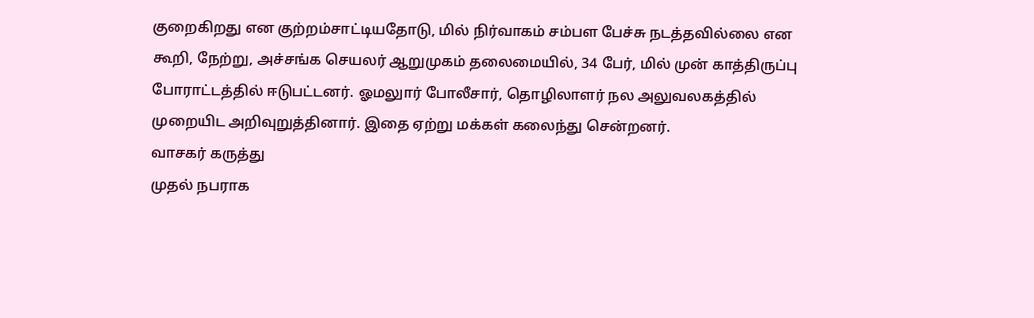குறைகிறது என குற்றம்சாட்டியதோடு, மில் நிர்வாகம் சம்பள பேச்சு நடத்தவில்லை என கூறி, நேற்று, அச்சங்க செயலர் ஆறுமுகம் தலைமையில், 34 பேர், மில் முன் காத்திருப்பு போராட்டத்தில் ஈடுபட்டனர். ஓமலுார் போலீசார், தொழிலாளர் நல அலுவலகத்தில் முறையிட அறிவுறுத்தினார். இதை ஏற்று மக்கள் கலைந்து சென்றனர்.
வாசகர் கருத்து
முதல் நபராக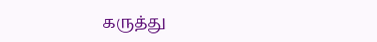கருத்து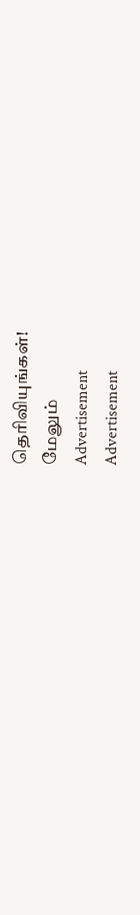தெரிவியுங்கள்!
மேலும்
Advertisement
Advertisement